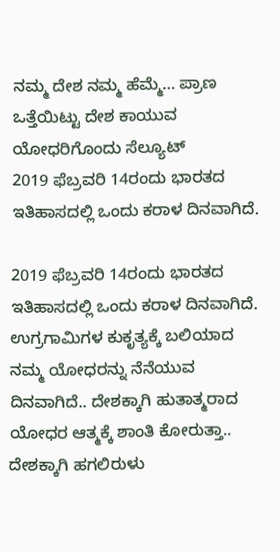ನಮ್ಮ ದೇಶ ನಮ್ಮ ಹೆಮ್ಮೆ… ಪ್ರಾಣ ಒತ್ತೆಯಿಟ್ಟು ದೇಶ ಕಾಯುವ ಯೋಧರಿಗೊಂದು ಸೆಲ್ಯೂಟ್
2019 ಫೆಬ್ರವರಿ 14ರಂದು ಭಾರತದ ಇತಿಹಾಸದಲ್ಲಿ ಒಂದು ಕರಾಳ ದಿನವಾಗಿದೆ.

2019 ಫೆಬ್ರವರಿ 14ರಂದು ಭಾರತದ ಇತಿಹಾಸದಲ್ಲಿ ಒಂದು ಕರಾಳ ದಿನವಾಗಿದೆ. ಉಗ್ರಗಾಮಿಗಳ ಕುಕೃತ್ಯಕ್ಕೆ ಬಲಿಯಾದ ನಮ್ಮ ಯೋಧರನ್ನು ನೆನೆಯುವ ದಿನವಾಗಿದೆ.. ದೇಶಕ್ಕಾಗಿ ಹುತಾತ್ಮರಾದ ಯೋಧರ ಆತ್ಮಕ್ಕೆ ಶಾಂತಿ ಕೋರುತ್ತಾ.. ದೇಶಕ್ಕಾಗಿ ಹಗಲಿರುಳು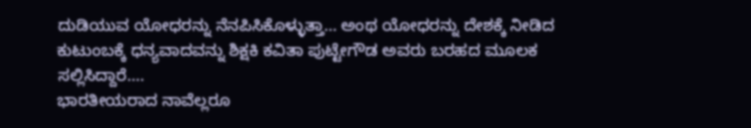ದುಡಿಯುವ ಯೋಧರನ್ನು ನೆನಪಿಸಿಕೊಳ್ಳುತ್ತಾ… ಅಂಥ ಯೋಧರನ್ನು ದೇಶಕ್ಕೆ ನೀಡಿದ ಕುಟುಂಬಕ್ಕೆ ಧನ್ಯವಾದವನ್ನು ಶಿಕ್ಷಕಿ ಕವಿತಾ ಪುಟ್ಟೇಗೌಡ ಅವರು ಬರಹದ ಮೂಲಕ ಸಲ್ಲಿಸಿದ್ದಾರೆ….
ಭಾರತೀಯರಾದ ನಾವೆಲ್ಲರೂ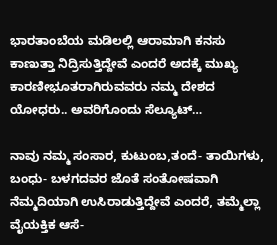ಭಾರತಾಂಬೆಯ ಮಡಿಲಲ್ಲಿ ಆರಾಮಾಗಿ ಕನಸು ಕಾಣುತ್ತಾ ನಿದ್ರಿಸುತ್ತಿದ್ದೇವೆ ಎಂದರೆ ಅದಕ್ಕೆ ಮುಖ್ಯ ಕಾರಣೀಭೂತರಾಗಿರುವವರು ನಮ್ಮ ದೇಶದ ಯೋಧರು.. ಅವರಿಗೊಂದು ಸೆಲ್ಯೂಟ್…

ನಾವು ನಮ್ಮ ಸಂಸಾರ, ಕುಟುಂಬ,ತಂದೆ- ತಾಯಿಗಳು, ಬಂಧು- ಬಳಗದವರ ಜೊತೆ ಸಂತೋಷವಾಗಿ ನೆಮ್ಮದಿಯಾಗಿ ಉಸಿರಾಡುತ್ತಿದ್ದೇವೆ ಎಂದರೆ, ತಮ್ಮೆಲ್ಲಾ ವೈಯಕ್ತಿಕ ಆಸೆ-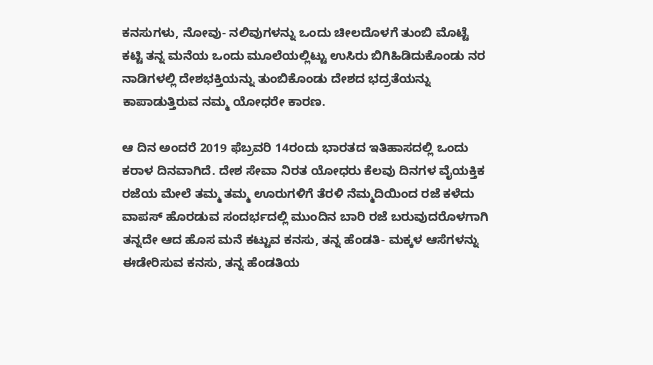ಕನಸುಗಳು, ನೋವು- ನಲಿವುಗಳನ್ನು ಒಂದು ಚೀಲದೊಳಗೆ ತುಂಬಿ ಮೊಟ್ಟೆ ಕಟ್ಟಿ ತನ್ನ ಮನೆಯ ಒಂದು ಮೂಲೆಯಲ್ಲಿಟ್ಟು ಉಸಿರು ಬಿಗಿಹಿಡಿದುಕೊಂಡು ನರ ನಾಡಿಗಳಲ್ಲಿ ದೇಶಭಕ್ತಿಯನ್ನು ತುಂಬಿಕೊಂಡು ದೇಶದ ಭದ್ರತೆಯನ್ನು ಕಾಪಾಡುತ್ತಿರುವ ನಮ್ಮ ಯೋಧರೇ ಕಾರಣ.

ಆ ದಿನ ಅಂದರೆ 2019 ಫೆಬ್ರವರಿ 14ರಂದು ಭಾರತದ ಇತಿಹಾಸದಲ್ಲಿ ಒಂದು ಕರಾಳ ದಿನವಾಗಿದೆ. ದೇಶ ಸೇವಾ ನಿರತ ಯೋಧರು ಕೆಲವು ದಿನಗಳ ವೈಯಕ್ತಿಕ ರಜೆಯ ಮೇಲೆ ತಮ್ಮ ತಮ್ಮ ಊರುಗಳಿಗೆ ತೆರಳಿ ನೆಮ್ಮದಿಯಿಂದ ರಜೆ ಕಳೆದು ವಾಪಸ್ ಹೊರಡುವ ಸಂದರ್ಭದಲ್ಲಿ ಮುಂದಿನ ಬಾರಿ ರಜೆ ಬರುವುದರೊಳಗಾಗಿ ತನ್ನದೇ ಆದ ಹೊಸ ಮನೆ ಕಟ್ಟುವ ಕನಸು, ತನ್ನ ಹೆಂಡತಿ- ಮಕ್ಕಳ ಆಸೆಗಳನ್ನು ಈಡೇರಿಸುವ ಕನಸು, ತನ್ನ ಹೆಂಡತಿಯ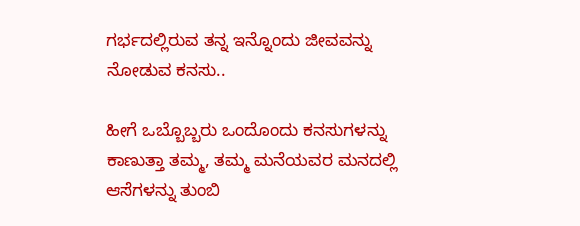ಗರ್ಭದಲ್ಲಿರುವ ತನ್ನ ಇನ್ನೊಂದು ಜೀವವನ್ನು ನೋಡುವ ಕನಸು..

ಹೀಗೆ ಒಬ್ಬೊಬ್ಬರು ಒಂದೊಂದು ಕನಸುಗಳನ್ನು ಕಾಣುತ್ತಾ ತಮ್ಮ, ತಮ್ಮ ಮನೆಯವರ ಮನದಲ್ಲಿ ಆಸೆಗಳನ್ನು ತುಂಬಿ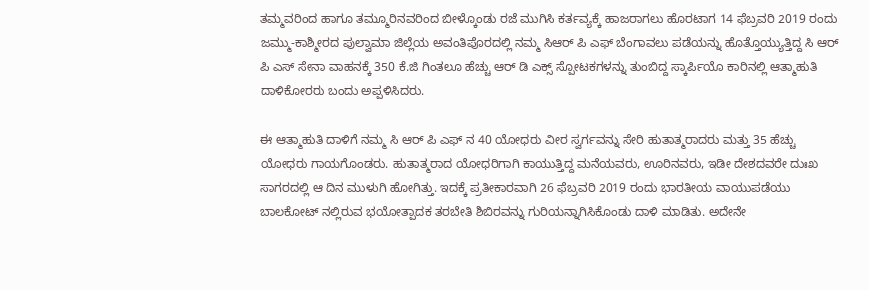ತಮ್ಮವರಿಂದ ಹಾಗೂ ತಮ್ಮೂರಿನವರಿಂದ ಬೀಳ್ಕೊಂಡು ರಜೆ ಮುಗಿಸಿ ಕರ್ತವ್ಯಕ್ಕೆ ಹಾಜರಾಗಲು ಹೊರಟಾಗ 14 ಫೆಬ್ರವರಿ 2019 ರಂದು ಜಮ್ಮು-ಕಾಶ್ಮೀರದ ಪುಲ್ವಾಮಾ ಜಿಲ್ಲೆಯ ಅವಂತಿಪೊರದಲ್ಲಿ ನಮ್ಮ ಸಿಆರ್ ಪಿ ಎಫ್ ಬೆಂಗಾವಲು ಪಡೆಯನ್ನು ಹೊತ್ತೊಯ್ಯುತ್ತಿದ್ದ ಸಿ ಆರ್ ಪಿ ಎಸ್ ಸೇನಾ ವಾಹನಕ್ಕೆ 350 ಕೆ.ಜಿ ಗಿಂತಲೂ ಹೆಚ್ಚು ಆರ್ ಡಿ ಎಕ್ಸ್ ಸ್ಪೋಟಕಗಳನ್ನು ತುಂಬಿದ್ದ ಸ್ಕಾರ್ಪಿಯೊ ಕಾರಿನಲ್ಲಿ ಆತ್ಮಾಹುತಿ ದಾಳಿಕೋರರು ಬಂದು ಅಪ್ಪಳಿಸಿದರು.

ಈ ಆತ್ಮಾಹುತಿ ದಾಳಿಗೆ ನಮ್ಮ ಸಿ ಆರ್ ಪಿ ಎಫ್ ನ 40 ಯೋಧರು ವೀರ ಸ್ವರ್ಗವನ್ನು ಸೇರಿ ಹುತಾತ್ಮರಾದರು ಮತ್ತು 35 ಹೆಚ್ಚು ಯೋಧರು ಗಾಯಗೊಂಡರು. ಹುತಾತ್ಮರಾದ ಯೋಧರಿಗಾಗಿ ಕಾಯುತ್ತಿದ್ದ ಮನೆಯವರು, ಊರಿನವರು, ಇಡೀ ದೇಶದವರೇ ದುಃಖ ಸಾಗರದಲ್ಲಿ ಆ ದಿನ ಮುಳುಗಿ ಹೋಗಿತ್ತು. ಇದಕ್ಕೆ ಪ್ರತೀಕಾರವಾಗಿ 26 ಫೆಬ್ರವರಿ 2019 ರಂದು ಭಾರತೀಯ ವಾಯುಪಡೆಯು ಬಾಲಕೋಟ್ ನಲ್ಲಿರುವ ಭಯೋತ್ಪಾದಕ ತರಬೇತಿ ಶಿಬಿರವನ್ನು ಗುರಿಯನ್ನಾಗಿಸಿಕೊಂಡು ದಾಳಿ ಮಾಡಿತು. ಅದೇನೇ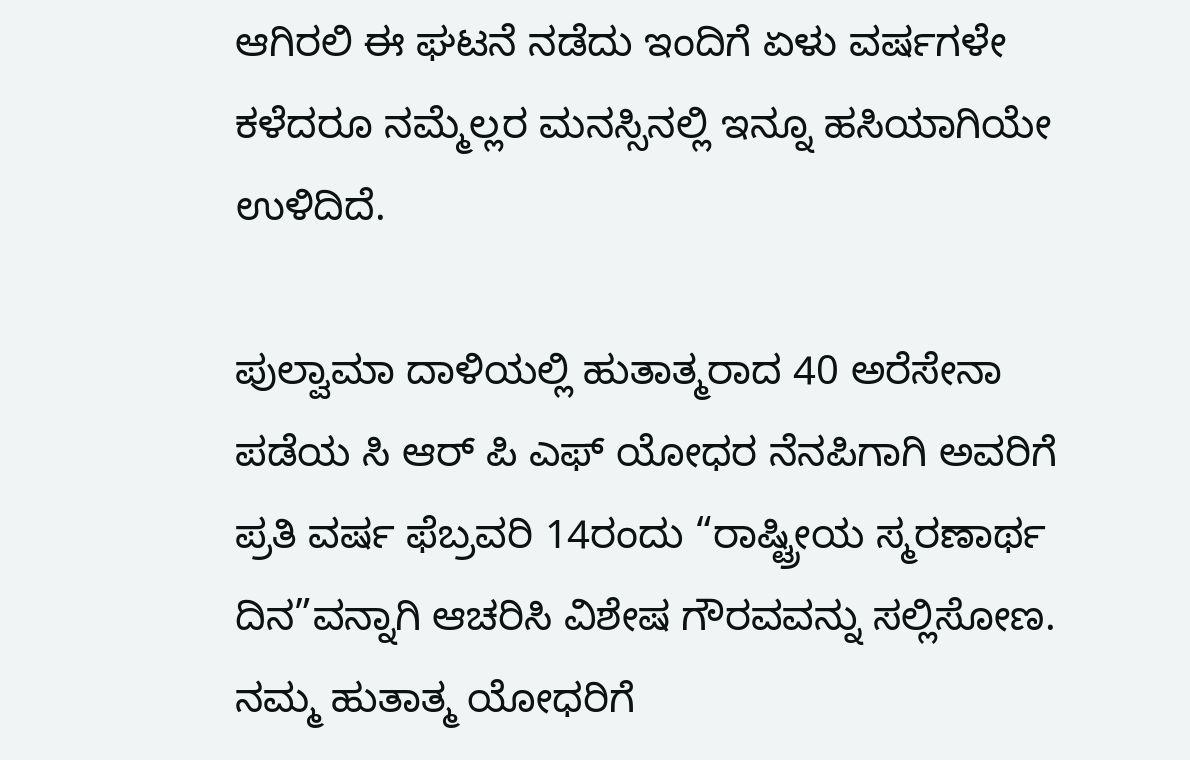ಆಗಿರಲಿ ಈ ಘಟನೆ ನಡೆದು ಇಂದಿಗೆ ಏಳು ವರ್ಷಗಳೇ ಕಳೆದರೂ ನಮ್ಮೆಲ್ಲರ ಮನಸ್ಸಿನಲ್ಲಿ ಇನ್ನೂ ಹಸಿಯಾಗಿಯೇ ಉಳಿದಿದೆ.

ಪುಲ್ವಾಮಾ ದಾಳಿಯಲ್ಲಿ ಹುತಾತ್ಮರಾದ 40 ಅರೆಸೇನಾ ಪಡೆಯ ಸಿ ಆರ್ ಪಿ ಎಫ್ ಯೋಧರ ನೆನಪಿಗಾಗಿ ಅವರಿಗೆ ಪ್ರತಿ ವರ್ಷ ಫೆಬ್ರವರಿ 14ರಂದು “ರಾಷ್ಟ್ರೀಯ ಸ್ಮರಣಾರ್ಥ ದಿನ”ವನ್ನಾಗಿ ಆಚರಿಸಿ ವಿಶೇಷ ಗೌರವವನ್ನು ಸಲ್ಲಿಸೋಣ. ನಮ್ಮ ಹುತಾತ್ಮ ಯೋಧರಿಗೆ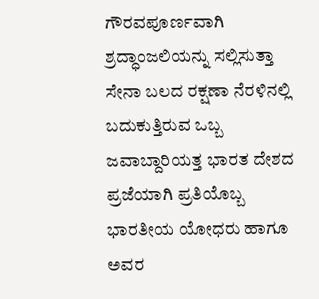ಗೌರವಪೂರ್ಣವಾಗಿ ಶ್ರದ್ಧಾಂಜಲಿಯನ್ನು ಸಲ್ಲಿಸುತ್ತಾ ಸೇನಾ ಬಲದ ರಕ್ಷಣಾ ನೆರಳಿನಲ್ಲಿ ಬದುಕುತ್ತಿರುವ ಒಬ್ಬ ಜವಾಬ್ದಾರಿಯತ್ತ ಭಾರತ ದೇಶದ ಪ್ರಜೆಯಾಗಿ ಪ್ರತಿಯೊಬ್ಬ ಭಾರತೀಯ ಯೋಧರು ಹಾಗೂ ಅವರ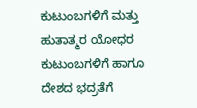ಕುಟುಂಬಗಳಿಗೆ ಮತ್ತು ಹುತಾತ್ಮರ ಯೋಧರ ಕುಟುಂಬಗಳಿಗೆ ಹಾಗೂ ದೇಶದ ಭದ್ರತೆಗೆ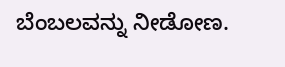ಬೆಂಬಲವನ್ನು ನೀಡೋಣ.